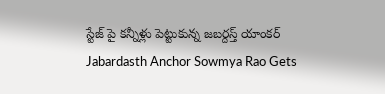స్టేజ్ పై కన్నీళ్లు పెట్టుకున్న జబర్దస్త్ యాంకర్
Jabardasth Anchor Sowmya Rao Gets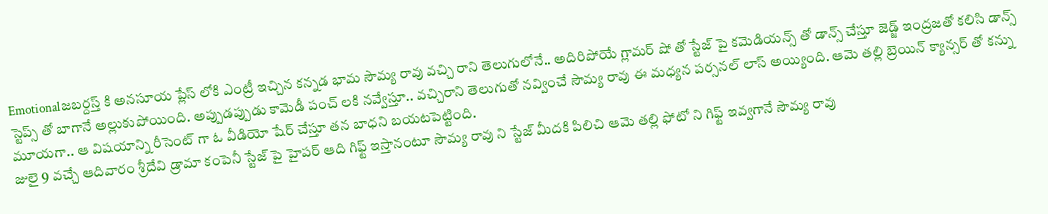Emotionalజబర్దస్త్ కి అనసూయ ప్లేస్ లోకి ఎంట్రీ ఇచ్చిన కన్నడ భామ సౌమ్య రావు వచ్చి రాని తెలుగులోనే.. అదిరిపోయే గ్లామర్ షో తో స్టేజ్ పై కమెడియన్స్ తో డాన్స్ చేస్తూ జెడ్జ్ ఇంద్రజతో కలిసి డాన్స్ స్టెప్స్ తో బాగానే అల్లుకుపోయింది. అప్పుడప్పుడు కామెడీ పంచ్ లకి నవ్వేస్తూ.. వచ్చిరాని తెలుగుతో నవ్వించే సౌమ్య రావు ఈ మధ్యన పర్సనల్ లాస్ అయ్యింది. ఆమె తల్లి బ్రెయిన్ క్యాన్సర్ తో కన్ను మూయగా.. ఆ విషయాన్ని రీసెంట్ గా ఓ వీడియో షేర్ చేస్తూ తన బాధని బయటపెట్టింది.
జులై 9 వచ్చే ఆదివారం శ్రీదేవి డ్రామా కంపెనీ స్టేజ్ పై హైపర్ ఆది గిఫ్ట్ ఇస్తానంటూ సౌమ్య రావు ని స్టేజ్ మీదకి పిలిచి ఆమె తల్లి ఫోటో ని గిఫ్ట్ ఇవ్వగానే సౌమ్య రావు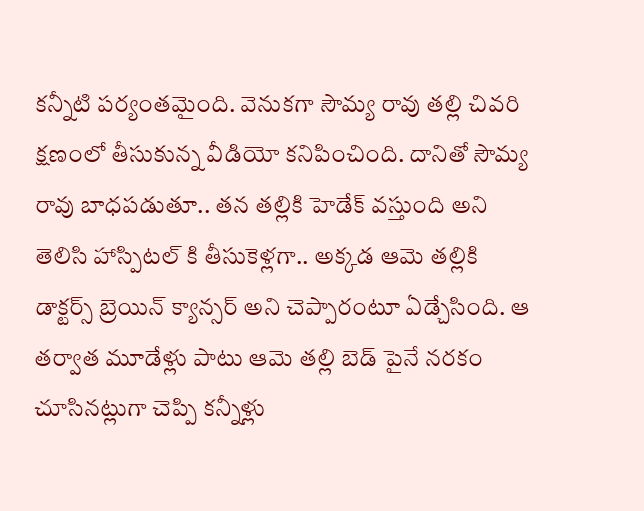కన్నీటి పర్యంతమైంది. వెనుకగా సౌమ్య రావు తల్లి చివరి క్షణంలో తీసుకున్న వీడియో కనిపించింది. దానితో సౌమ్య రావు బాధపడుతూ.. తన తల్లికి హెడేక్ వస్తుంది అని తెలిసి హాస్పిటల్ కి తీసుకెళ్లగా.. అక్కడ ఆమె తల్లికి డాక్టర్స్ బ్రెయిన్ క్యాన్సర్ అని చెప్పారంటూ ఏడ్చేసింది. ఆ తర్వాత మూడేళ్లు పాటు ఆమె తల్లి బెడ్ పైనే నరకం చూసినట్లుగా చెప్పి కన్నీళ్లు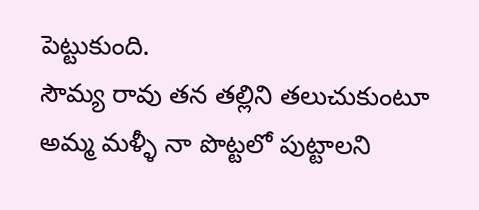పెట్టుకుంది.
సౌమ్య రావు తన తల్లిని తలుచుకుంటూ అమ్మ మళ్ళీ నా పొట్టలో పుట్టాలని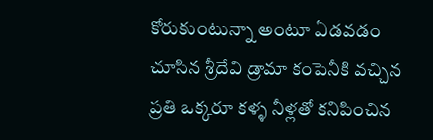కోరుకుంటున్నా అంటూ ఏడవడం చూసిన శ్రీదేవి డ్రామా కంపెనీకి వచ్చిన ప్రతి ఒక్కరూ కళ్ళ నీళ్లతో కనిపించిన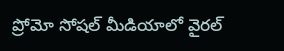ప్రోమో సోషల్ మీడియాలో వైరల్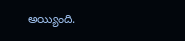అయ్యింది.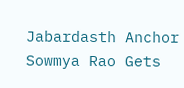Jabardasth Anchor Sowmya Rao Gets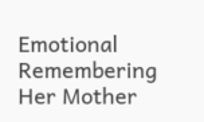Emotional Remembering Her Mother